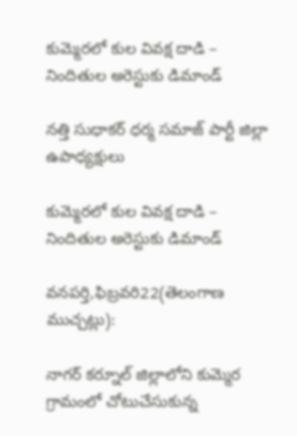కుమ్మెరలో కుల వివక్ష దాడి – నిందితుల అరెస్టుకు డిమాండ్

నత్తి సుధాకర్ ధర్మ సమాజ్ పార్టీ జిల్లా ఉపాధ్యక్షులు

కుమ్మెరలో కుల వివక్ష దాడి – నిందితుల అరెస్టుకు డిమాండ్

వనపర్తి,ఫిబ్రవరి22(తెలంగాణ ముచ్చట్లు):

నాగర్ కర్నూల్ జిల్లాలోని కుమ్మెర గ్రామంలో చోటుచేసుకున్న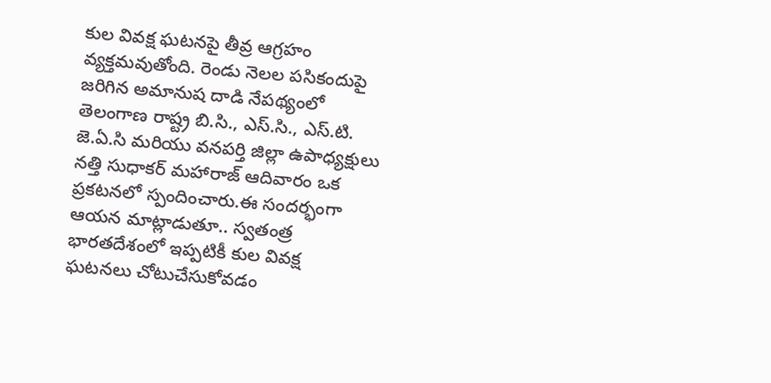కుల వివక్ష ఘటనపై తీవ్ర ఆగ్రహం వ్యక్తమవుతోంది. రెండు నెలల పసికందుపై జరిగిన అమానుష దాడి నేపథ్యంలో తెలంగాణ రాష్ట్ర బి.సి., ఎస్.సి., ఎస్.టి. జె.ఏ.సి మరియు వనపర్తి జిల్లా ఉపాధ్యక్షులు నత్తి సుధాకర్ మహారాజ్ ఆదివారం ఒక ప్రకటనలో స్పందించారు.ఈ సందర్భంగా ఆయన మాట్లాడుతూ.. స్వతంత్ర భారతదేశంలో ఇప్పటికీ కుల వివక్ష ఘటనలు చోటుచేసుకోవడం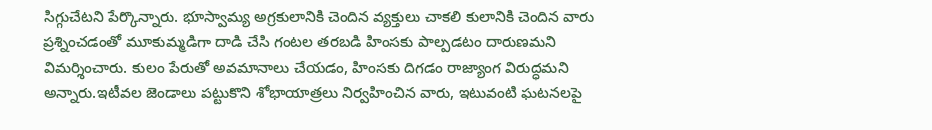సిగ్గుచేటని పేర్కొన్నారు. భూస్వామ్య అగ్రకులానికి చెందిన వ్యక్తులు చాకలి కులానికి చెందిన వారు ప్రశ్నించడంతో మూకుమ్మడిగా దాడి చేసి గంటల తరబడి హింసకు పాల్పడటం దారుణమని విమర్శించారు. కులం పేరుతో అవమానాలు చేయడం, హింసకు దిగడం రాజ్యాంగ విరుద్ధమని అన్నారు.ఇటీవల జెండాలు పట్టుకొని శోభాయాత్రలు నిర్వహించిన వారు, ఇటువంటి ఘటనలపై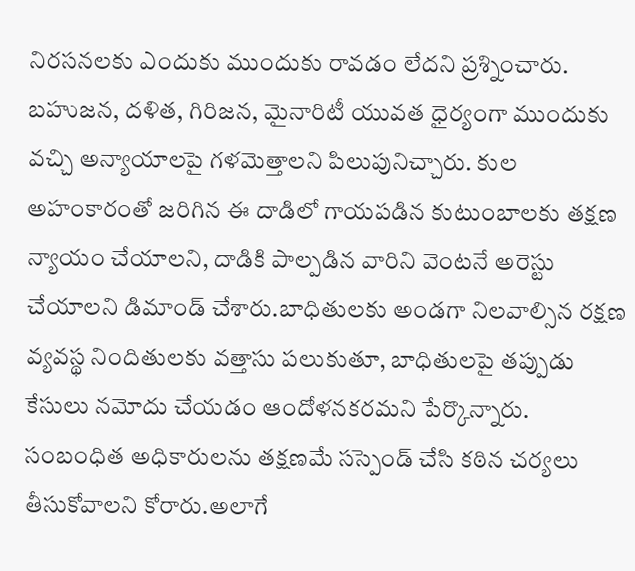నిరసనలకు ఎందుకు ముందుకు రావడం లేదని ప్రశ్నించారు. బహుజన, దళిత, గిరిజన, మైనారిటీ యువత ధైర్యంగా ముందుకు వచ్చి అన్యాయాలపై గళమెత్తాలని పిలుపునిచ్చారు. కుల అహంకారంతో జరిగిన ఈ దాడిలో గాయపడిన కుటుంబాలకు తక్షణ న్యాయం చేయాలని, దాడికి పాల్పడిన వారిని వెంటనే అరెస్టు చేయాలని డిమాండ్ చేశారు.బాధితులకు అండగా నిలవాల్సిన రక్షణ వ్యవస్థ నిందితులకు వత్తాసు పలుకుతూ, బాధితులపై తప్పుడు కేసులు నమోదు చేయడం ఆందోళనకరమని పేర్కొన్నారు. సంబంధిత అధికారులను తక్షణమే సస్పెండ్ చేసి కఠిన చర్యలు తీసుకోవాలని కోరారు.అలాగే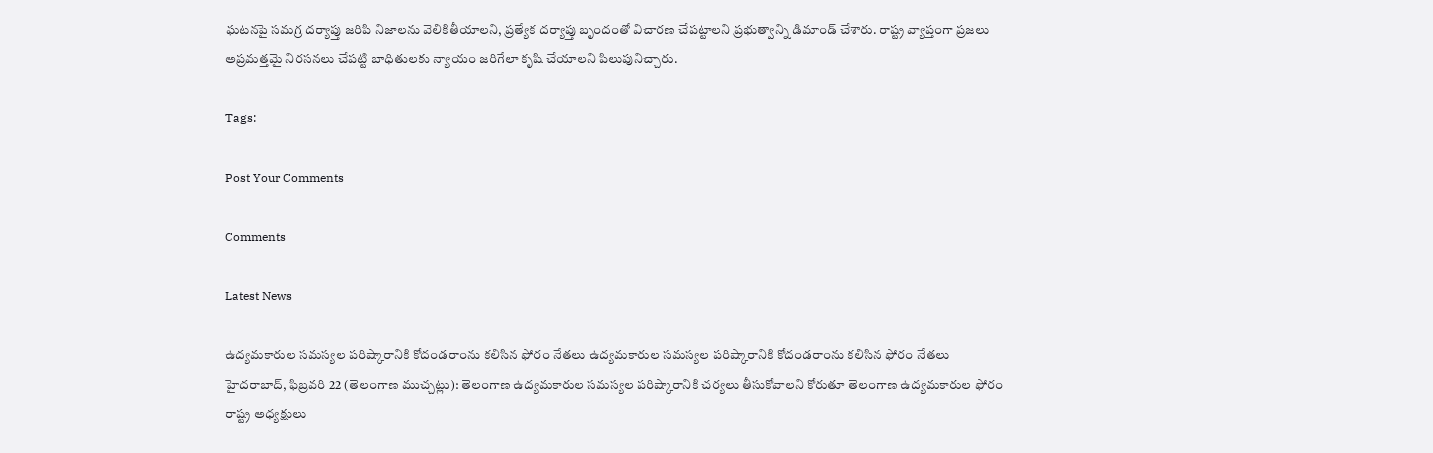ఘటనపై సమగ్ర దర్యాప్తు జరిపి నిజాలను వెలికితీయాలని, ప్రత్యేక దర్యాప్తు బృందంతో విచారణ చేపట్టాలని ప్రభుత్వాన్ని డిమాండ్ చేశారు. రాష్ట్ర వ్యాప్తంగా ప్రజలు అప్రమత్తమై నిరసనలు చేపట్టి బాధితులకు న్యాయం జరిగేలా కృషి చేయాలని పిలుపునిచ్చారు.

Tags:

Post Your Comments

Comments

Latest News

ఉద్యమకారుల సమస్యల పరిష్కారానికి కోదండరాంను కలిసిన ఫోరం నేతలు ఉద్యమకారుల సమస్యల పరిష్కారానికి కోదండరాంను కలిసిన ఫోరం నేతలు
హైదరాబాద్, ఫిబ్రవరి 22 (తెలంగాణ ముచ్చట్లు): తెలంగాణ ఉద్యమకారుల సమస్యల పరిష్కారానికి చర్యలు తీసుకోవాలని కోరుతూ తెలంగాణ ఉద్యమకారుల ఫోరం రాష్ట్ర అధ్యక్షులు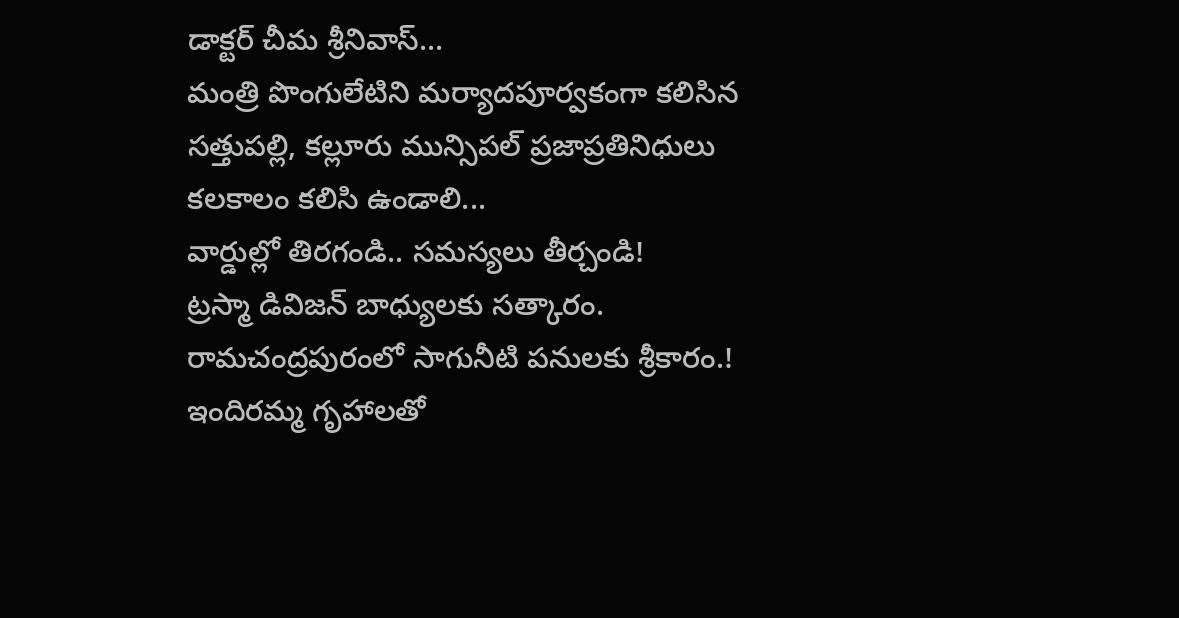డాక్టర్ చీమ శ్రీనివాస్...
మంత్రి పొంగులేటిని మర్యాదపూర్వకంగా కలిసిన సత్తుపల్లి, కల్లూరు మున్సిపల్ ప్రజాప్రతినిధులు
కలకాలం కలిసి ఉండాలి...
వార్డుల్లో తిరగండి.. సమస్యలు తీర్చండి!
ట్రస్మా డివిజన్ బాధ్యులకు సత్కారం.
రామచంద్రపురంలో సాగునీటి పనులకు శ్రీకారం.!
ఇందిరమ్మ గృహాలతో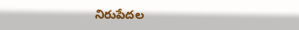నిరుపేదల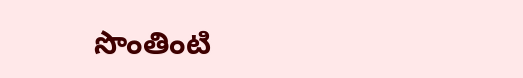సొంతింటి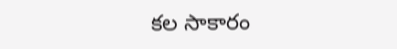కల సాకారం